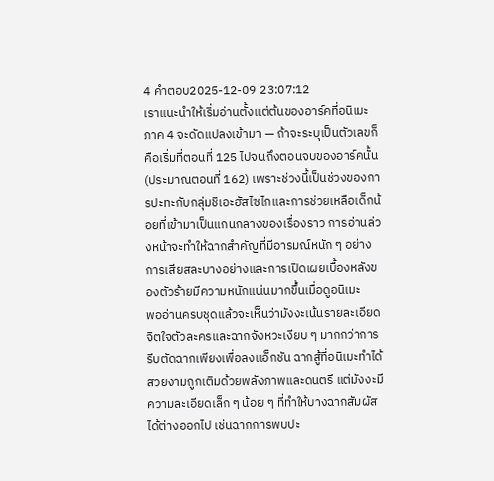4 คำตอบ2025-12-09 23:07:12
เราแนะนำให้เริ่มอ่านตั้งแต่ต้นของอาร์คที่อนิเมะภาค 4 จะดัดแปลงเข้ามา — ถ้าจะระบุเป็นตัวเลขก็คือเริ่มที่ตอนที่ 125 ไปจนถึงตอนจบของอาร์คนั้น (ประมาณตอนที่ 162) เพราะช่วงนี้เป็นช่วงของการปะทะกับกลุ่มชิเอะฮัสไซไกและการช่วยเหลือเด็กน้อยที่เข้ามาเป็นแกนกลางของเรื่องราว การอ่านล่วงหน้าจะทำให้ฉากสำคัญที่มีอารมณ์หนัก ๆ อย่างการเสียสละบางอย่างและการเปิดเผยเบื้องหลังของตัวร้ายมีความหนักแน่นมากขึ้นเมื่อดูอนิเมะ
พออ่านครบชุดแล้วจะเห็นว่ามังงะเน้นรายละเอียดจิตใจตัวละครและฉากจังหวะเงียบ ๆ มากกว่าการรีบตัดฉากเพียงเพื่อลงแอ็กชัน ฉากสู้ที่อนิเมะทำได้สวยงามถูกเติมด้วยพลังภาพและดนตรี แต่มังงะมีความละเอียดเล็ก ๆ น้อย ๆ ที่ทำให้บางฉากสัมผัสได้ต่างออกไป เช่นฉากการพบปะ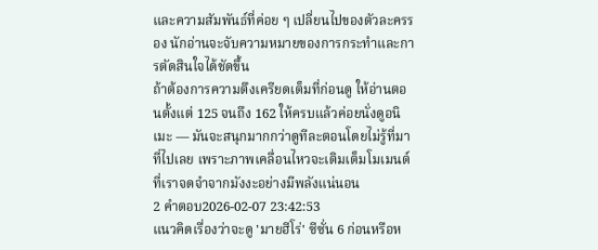และความสัมพันธ์ที่ค่อย ๆ เปลี่ยนไปของตัวละครรอง นักอ่านจะจับความหมายของการกระทำและการตัดสินใจได้ชัดขึ้น
ถ้าต้องการความตึงเครียดเต็มที่ก่อนดู ให้อ่านตอนตั้งแต่ 125 จนถึง 162 ให้ครบแล้วค่อยนั่งดูอนิเมะ — มันจะสนุกมากกว่าดูทีละตอนโดยไม่รู้ที่มาที่ไปเลย เพราะภาพเคลื่อนไหวจะเติมเต็มโมเมนต์ที่เราจดจำจากมังงะอย่างมีพลังแน่นอน
2 คำตอบ2026-02-07 23:42:53
แนวคิดเรื่องว่าจะดู 'มายฮีโร่' ซีซั่น 6 ก่อนหรือห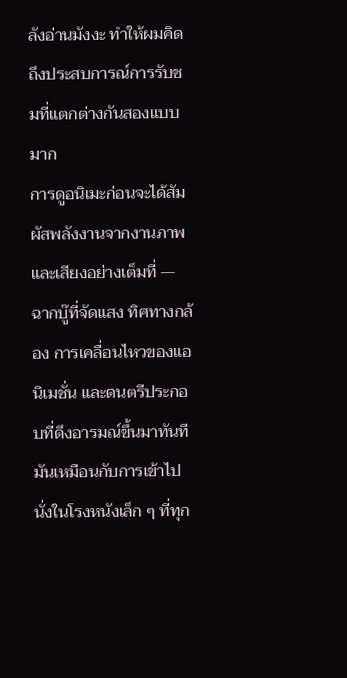ลังอ่านมังงะ ทำให้ผมคิดถึงประสบการณ์การรับชมที่แตกต่างกันสองแบบมาก
การดูอนิเมะก่อนจะได้สัมผัสพลังงานจากงานภาพและเสียงอย่างเต็มที่ — ฉากบู๊ที่จัดแสง ทิศทางกล้อง การเคลื่อนไหวของแอนิเมชั่น และดนตรีประกอบที่ดึงอารมณ์ขึ้นมาทันที มันเหมือนกับการเข้าไปนั่งในโรงหนังเล็ก ๆ ที่ทุก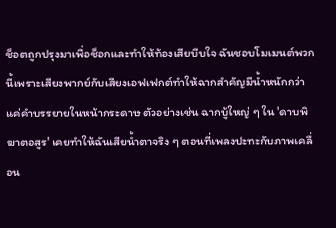ช็อตถูกปรุงมาเพื่อช็อกและทำให้ท้องเสียบีบใจ ฉันชอบโมเมนต์พวกนี้เพราะเสียงพากย์กับเสียงเอฟเฟกต์ทำให้ฉากสำคัญมีน้ำหนักกว่าแค่คำบรรยายในหน้ากระดาษ ตัวอย่างเช่น ฉากบู้ใหญ่ ๆ ใน 'ดาบพิฆาตอสูร' เคยทำให้ฉันเสียน้ำตาจริง ๆ ตอนที่เพลงปะทะกับภาพเคลื่อน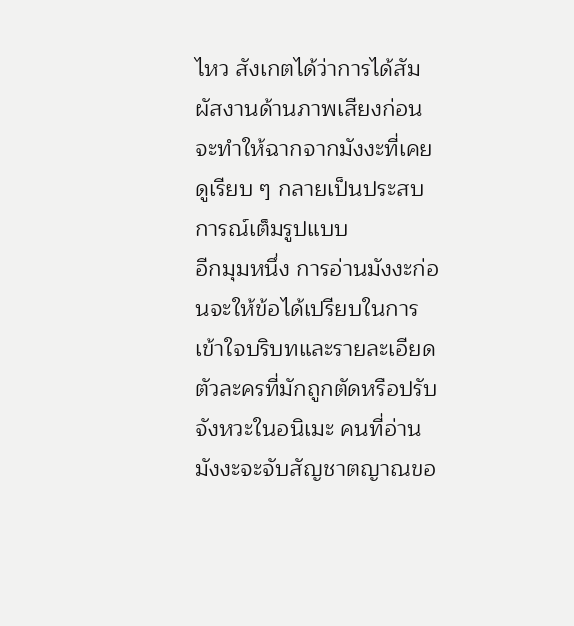ไหว สังเกตได้ว่าการได้สัมผัสงานด้านภาพเสียงก่อนจะทำให้ฉากจากมังงะที่เคยดูเรียบ ๆ กลายเป็นประสบการณ์เต็มรูปแบบ
อีกมุมหนึ่ง การอ่านมังงะก่อนจะให้ข้อได้เปรียบในการเข้าใจบริบทและรายละเอียดตัวละครที่มักถูกตัดหรือปรับจังหวะในอนิเมะ คนที่อ่านมังงะจะจับสัญชาตญาณขอ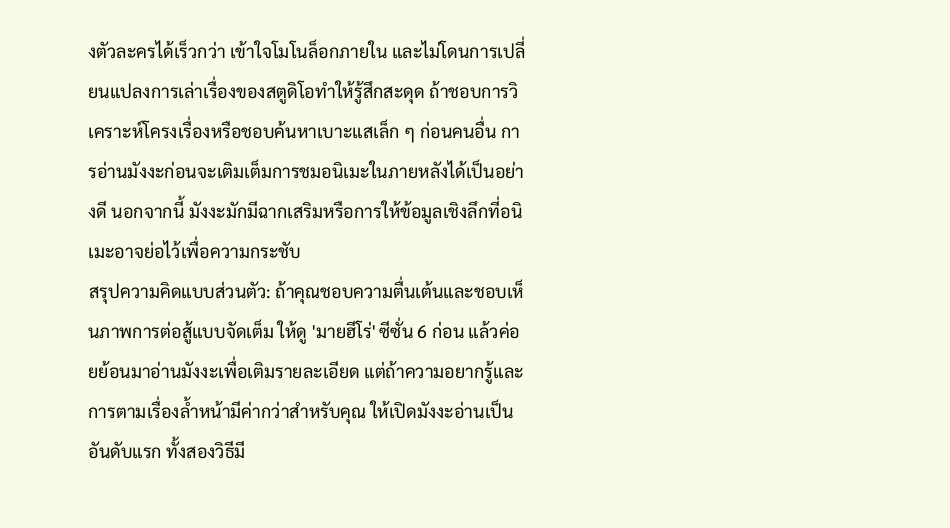งตัวละครได้เร็วกว่า เข้าใจโมโนล็อกภายใน และไม่โดนการเปลี่ยนแปลงการเล่าเรื่องของสตูดิโอทำให้รู้สึกสะดุด ถ้าชอบการวิเคราะห์โครงเรื่องหรือชอบค้นหาเบาะแสเล็ก ๆ ก่อนคนอื่น การอ่านมังงะก่อนจะเติมเต็มการชมอนิเมะในภายหลังได้เป็นอย่างดี นอกจากนี้ มังงะมักมีฉากเสริมหรือการให้ข้อมูลเชิงลึกที่อนิเมะอาจย่อไว้เพื่อความกระชับ
สรุปความคิดแบบส่วนตัว: ถ้าคุณชอบความตื่นเต้นและชอบเห็นภาพการต่อสู้แบบจัดเต็ม ให้ดู 'มายฮีโร่' ซีซั่น 6 ก่อน แล้วค่อยย้อนมาอ่านมังงะเพื่อเติมรายละเอียด แต่ถ้าความอยากรู้และการตามเรื่องล้ำหน้ามีค่ากว่าสำหรับคุณ ให้เปิดมังงะอ่านเป็นอันดับแรก ทั้งสองวิธีมี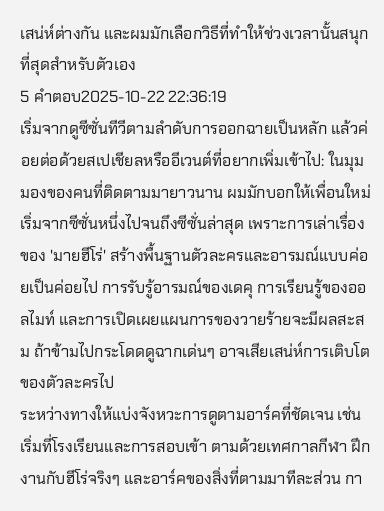เสน่ห์ต่างกัน และผมมักเลือกวิธีที่ทำให้ช่วงเวลานั้นสนุกที่สุดสำหรับตัวเอง
5 คำตอบ2025-10-22 22:36:19
เริ่มจากดูซีซั่นทีวีตามลำดับการออกฉายเป็นหลัก แล้วค่อยต่อด้วยสเปเชียลหรืออีเวนต์ที่อยากเพิ่มเข้าไป: ในมุมมองของคนที่ติดตามมายาวนาน ผมมักบอกให้เพื่อนใหม่เริ่มจากซีซั่นหนึ่งไปจนถึงซีซั่นล่าสุด เพราะการเล่าเรื่องของ 'มายฮีโร่' สร้างพื้นฐานตัวละครและอารมณ์แบบค่อยเป็นค่อยไป การรับรู้อารมณ์ของเดคุ การเรียนรู้ของออลไมท์ และการเปิดเผยแผนการของวายร้ายจะมีผลสะสม ถ้าข้ามไปกระโดดดูฉากเด่นๆ อาจเสียเสน่ห์การเติบโตของตัวละครไป
ระหว่างทางให้แบ่งจังหวะการดูตามอาร์คที่ชัดเจน เช่น เริ่มที่โรงเรียนและการสอบเข้า ตามด้วยเทศกาลกีฬา ฝึกงานกับฮีโร่จริงๆ และอาร์คของสิ่งที่ตามมาทีละส่วน กา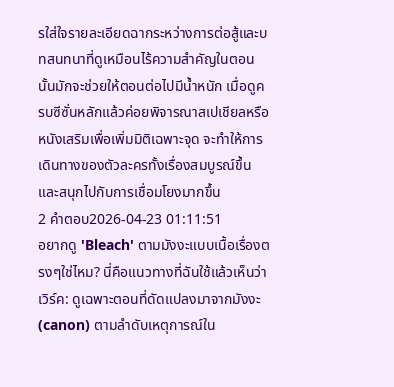รใส่ใจรายละเอียดฉากระหว่างการต่อสู้และบทสนทนาที่ดูเหมือนไร้ความสำคัญในตอนนั้นมักจะช่วยให้ตอนต่อไปมีน้ำหนัก เมื่อดูครบซีซั่นหลักแล้วค่อยพิจารณาสเปเชียลหรือหนังเสริมเพื่อเพิ่มมิติเฉพาะจุด จะทำให้การเดินทางของตัวละครทั้งเรื่องสมบูรณ์ขึ้นและสนุกไปกับการเชื่อมโยงมากขึ้น
2 คำตอบ2026-04-23 01:11:51
อยากดู 'Bleach' ตามมังงะแบบเนื้อเรื่องตรงๆใช่ไหม? นี่คือแนวทางที่ฉันใช้แล้วเห็นว่าเวิร์ค: ดูเฉพาะตอนที่ดัดแปลงมาจากมังงะ (canon) ตามลำดับเหตุการณ์ใน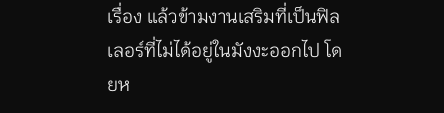เรื่อง แล้วข้ามงานเสริมที่เป็นฟิลเลอร์ที่ไม่ได้อยู่ในมังงะออกไป โดยห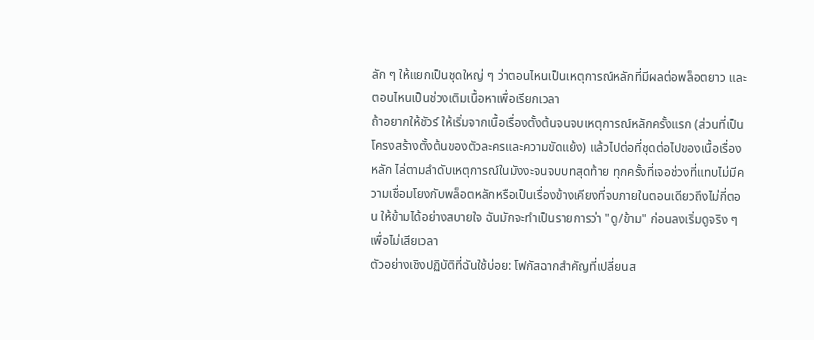ลัก ๆ ให้แยกเป็นชุดใหญ่ ๆ ว่าตอนไหนเป็นเหตุการณ์หลักที่มีผลต่อพล็อตยาว และตอนไหนเป็นช่วงเติมเนื้อหาเพื่อเรียกเวลา
ถ้าอยากให้ชัวร์ ให้เริ่มจากเนื้อเรื่องตั้งต้นจนจบเหตุการณ์หลักครั้งแรก (ส่วนที่เป็นโครงสร้างตั้งต้นของตัวละครและความขัดแย้ง) แล้วไปต่อที่ชุดต่อไปของเนื้อเรื่องหลัก ไล่ตามลำดับเหตุการณ์ในมังงะจนจบบทสุดท้าย ทุกครั้งที่เจอช่วงที่แทบไม่มีความเชื่อมโยงกับพล็อตหลักหรือเป็นเรื่องข้างเคียงที่จบภายในตอนเดียวถึงไม่กี่ตอน ให้ข้ามได้อย่างสบายใจ ฉันมักจะทำเป็นรายการว่า "ดู/ข้าม" ก่อนลงเริ่มดูจริง ๆ เพื่อไม่เสียเวลา
ตัวอย่างเชิงปฏิบัติที่ฉันใช้บ่อย: โฟกัสฉากสำคัญที่เปลี่ยนส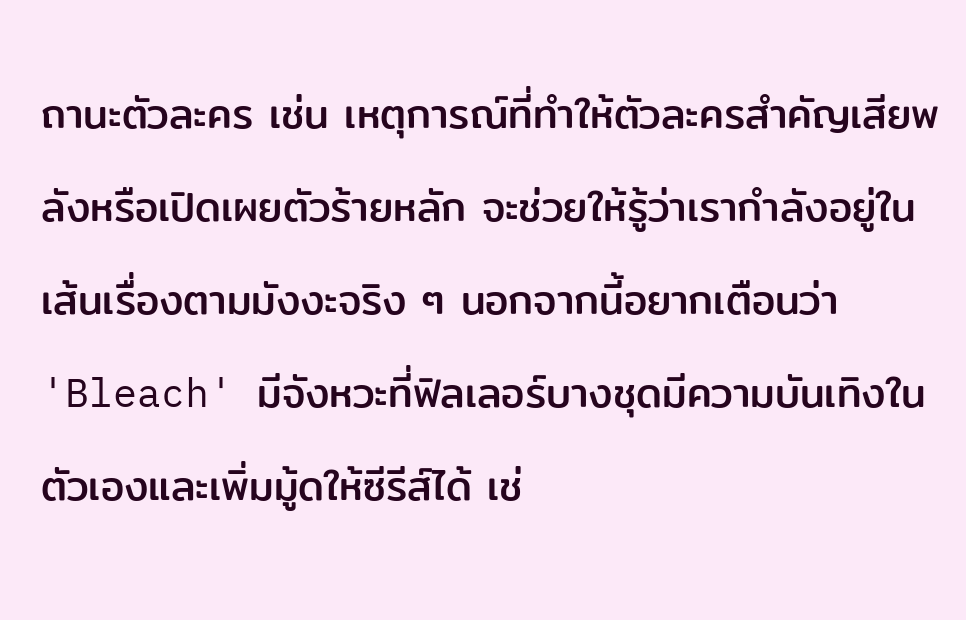ถานะตัวละคร เช่น เหตุการณ์ที่ทำให้ตัวละครสำคัญเสียพลังหรือเปิดเผยตัวร้ายหลัก จะช่วยให้รู้ว่าเรากำลังอยู่ในเส้นเรื่องตามมังงะจริง ๆ นอกจากนี้อยากเตือนว่า 'Bleach' มีจังหวะที่ฟิลเลอร์บางชุดมีความบันเทิงในตัวเองและเพิ่มมู้ดให้ซีรีส์ได้ เช่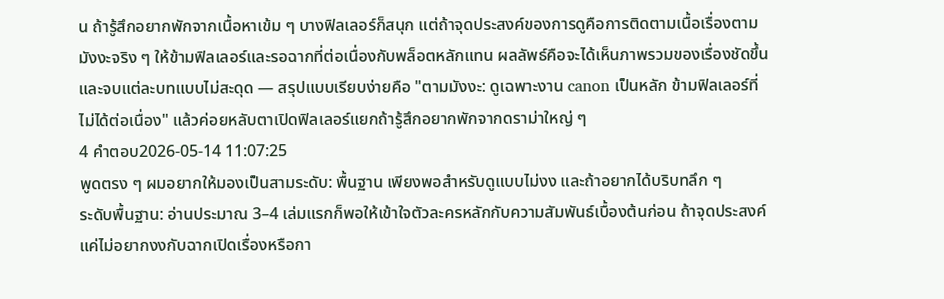น ถ้ารู้สึกอยากพักจากเนื้อหาเข้ม ๆ บางฟิลเลอร์ก็สนุก แต่ถ้าจุดประสงค์ของการดูคือการติดตามเนื้อเรื่องตามมังงะจริง ๆ ให้ข้ามฟิลเลอร์และรอฉากที่ต่อเนื่องกับพล็อตหลักแทน ผลลัพธ์คือจะได้เห็นภาพรวมของเรื่องชัดขึ้นและจบแต่ละบทแบบไม่สะดุด — สรุปแบบเรียบง่ายคือ "ตามมังงะ: ดูเฉพาะงาน canon เป็นหลัก ข้ามฟิลเลอร์ที่ไม่ได้ต่อเนื่อง" แล้วค่อยหลับตาเปิดฟิลเลอร์แยกถ้ารู้สึกอยากพักจากดราม่าใหญ่ ๆ
4 คำตอบ2026-05-14 11:07:25
พูดตรง ๆ ผมอยากให้มองเป็นสามระดับ: พื้นฐาน เพียงพอสำหรับดูแบบไม่งง และถ้าอยากได้บริบทลึก ๆ
ระดับพื้นฐาน: อ่านประมาณ 3–4 เล่มแรกก็พอให้เข้าใจตัวละครหลักกับความสัมพันธ์เบื้องต้นก่อน ถ้าจุดประสงค์แค่ไม่อยากงงกับฉากเปิดเรื่องหรือกา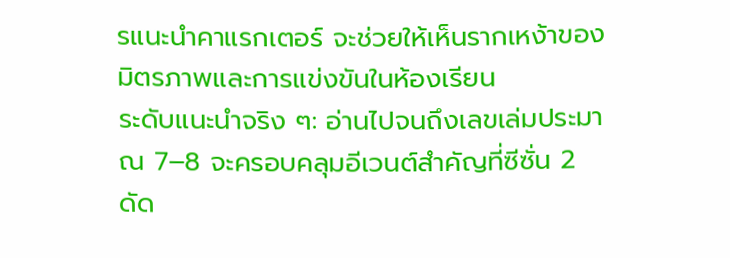รแนะนำคาแรกเตอร์ จะช่วยให้เห็นรากเหง้าของมิตรภาพและการแข่งขันในห้องเรียน
ระดับแนะนำจริง ๆ: อ่านไปจนถึงเลขเล่มประมาณ 7–8 จะครอบคลุมอีเวนต์สำคัญที่ซีซั่น 2 ดัด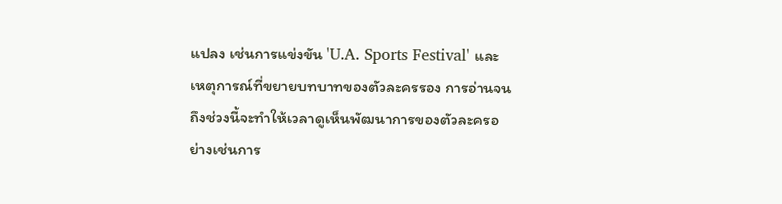แปลง เช่นการแข่งขัน 'U.A. Sports Festival' และเหตุการณ์ที่ขยายบทบาทของตัวละครรอง การอ่านจนถึงช่วงนี้จะทำให้เวลาดูเห็นพัฒนาการของตัวละครอย่างเช่นการ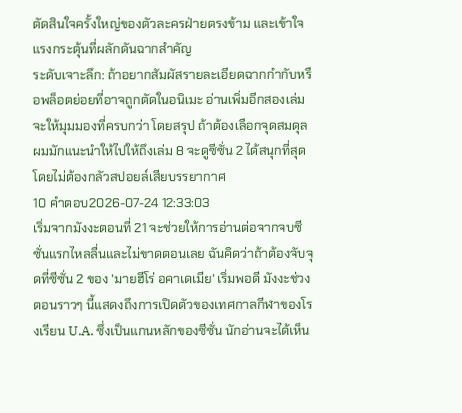ตัดสินใจครั้งใหญ่ของตัวละครฝ่ายตรงข้าม และเข้าใจแรงกระตุ้นที่ผลักดันฉากสำคัญ
ระดับเจาะลึก: ถ้าอยากสัมผัสรายละเอียดฉากกำกับหรือพล็อตย่อยที่อาจถูกตัดในอนิเมะ อ่านเพิ่มอีกสองเล่มจะให้มุมมองที่ครบกว่า โดยสรุป ถ้าต้องเลือกจุดสมดุล ผมมักแนะนำให้ไปให้ถึงเล่ม 8 จะดูซีซั่น 2 ได้สนุกที่สุดโดยไม่ต้องกลัวสปอยล์เสียบรรยากาศ
10 คำตอบ2026-07-24 12:33:03
เริ่มจากมังงะตอนที่ 21 จะช่วยให้การอ่านต่อจากจบซีซั่นแรกไหลลื่นและไม่ขาดตอนเลย ฉันคิดว่าถ้าต้องจับจุดที่ซีซั่น 2 ของ 'มายฮีโร่ อคาเดเมีย' เริ่มพอดี มังงะช่วงตอนราวๆ นี้แสดงถึงการเปิดตัวของเทศกาลกีฬาของโรงเรียน U.A. ซึ่งเป็นแกนหลักของซีซั่น นักอ่านจะได้เห็น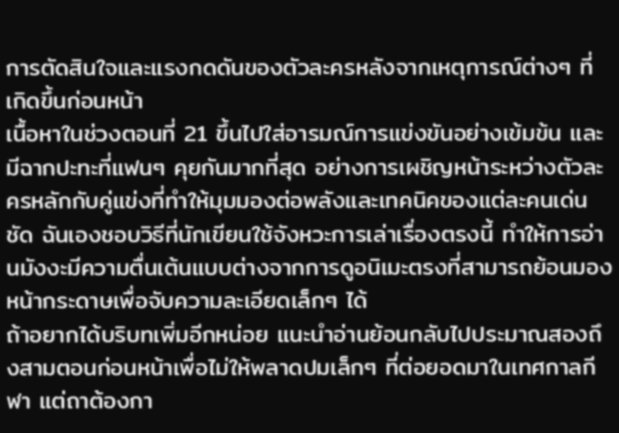การตัดสินใจและแรงกดดันของตัวละครหลังจากเหตุการณ์ต่างๆ ที่เกิดขึ้นก่อนหน้า
เนื้อหาในช่วงตอนที่ 21 ขึ้นไปใส่อารมณ์การแข่งขันอย่างเข้มข้น และมีฉากปะทะที่แฟนๆ คุยกันมากที่สุด อย่างการเผชิญหน้าระหว่างตัวละครหลักกับคู่แข่งที่ทำให้มุมมองต่อพลังและเทคนิคของแต่ละคนเด่นชัด ฉันเองชอบวิธีที่นักเขียนใช้จังหวะการเล่าเรื่องตรงนี้ ทำให้การอ่านมังงะมีความตื่นเต้นแบบต่างจากการดูอนิเมะตรงที่สามารถย้อนมองหน้ากระดาษเพื่อจับความละเอียดเล็กๆ ได้
ถ้าอยากได้บริบทเพิ่มอีกหน่อย แนะนำอ่านย้อนกลับไปประมาณสองถึงสามตอนก่อนหน้าเพื่อไม่ให้พลาดปมเล็กๆ ที่ต่อยอดมาในเทศกาลกีฬา แต่ถาต้องกา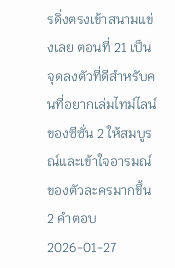รดิ่งตรงเข้าสนามแข่งเลย ตอนที่ 21 เป็นจุดลงตัวที่ดีสำหรับคนที่อยากเล่มไทม์ไลน์ของซีซั่น 2 ให้สมบูรณ์และเข้าใจอารมณ์ของตัวละครมากขึ้น
2 คำตอบ2026-01-27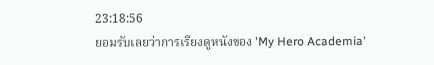23:18:56
ยอมรับเลยว่าการเรียงดูหนังของ 'My Hero Academia'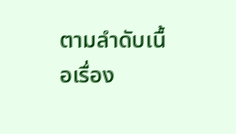ตามลำดับเนื้อเรื่อง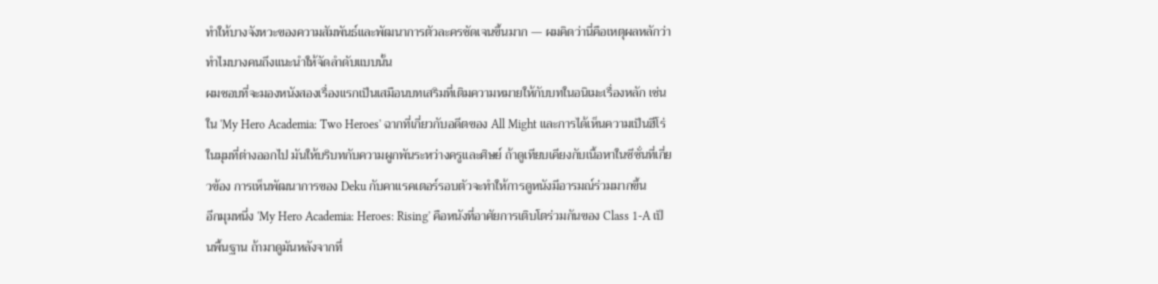ทำให้บางจังหวะของความสัมพันธ์และพัฒนาการตัวละครชัดเจนขึ้นมาก — ผมคิดว่านี่คือเหตุผลหลักว่าทำไมบางคนถึงแนะนำให้จัดลำดับแบบนั้น
ผมชอบที่จะมองหนังสองเรื่องแรกเป็นเสมือนบทเสริมที่เติมความหมายให้กับบทในอนิเมะเรื่องหลัก เช่นใน 'My Hero Academia: Two Heroes' ฉากที่เกี่ยวกับอดีตของ All Might และการได้เห็นความเป็นฮีโร่ในมุมที่ต่างออกไป มันให้บริบทกับความผูกพันระหว่างครูและศิษย์ ถ้าดูเทียบเคียงกับเนื้อหาในซีซั่นที่เกี่ยวข้อง การเห็นพัฒนาการของ Deku กับคาแรคเตอร์รอบตัวจะทำให้การดูหนังมีอารมณ์ร่วมมากขึ้น
อีกมุมหนึ่ง 'My Hero Academia: Heroes: Rising' คือหนังที่อาศัยการเติบโตร่วมกันของ Class 1-A เป็นพื้นฐาน ถ้ามาดูมันหลังจากที่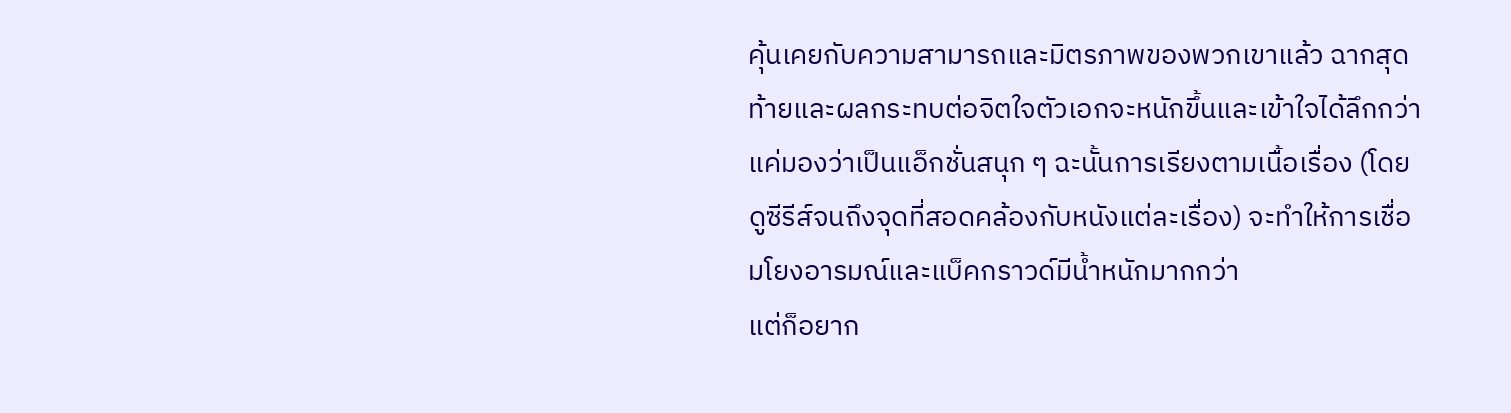คุ้นเคยกับความสามารถและมิตรภาพของพวกเขาแล้ว ฉากสุดท้ายและผลกระทบต่อจิตใจตัวเอกจะหนักขึ้นและเข้าใจได้ลึกกว่าแค่มองว่าเป็นแอ็กชั่นสนุก ๆ ฉะนั้นการเรียงตามเนื้อเรื่อง (โดยดูซีรีส์จนถึงจุดที่สอดคล้องกับหนังแต่ละเรื่อง) จะทำให้การเชื่อมโยงอารมณ์และแบ็คกราวด์มีน้ำหนักมากกว่า
แต่ก็อยาก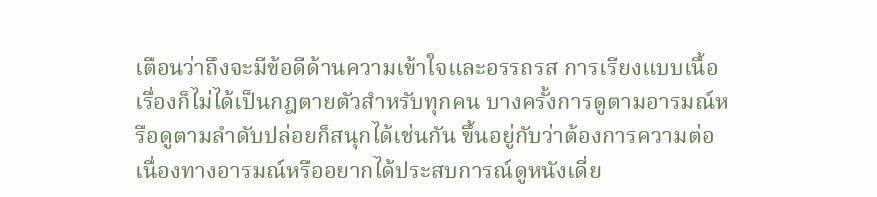เตือนว่าถึงจะมีข้อดีด้านความเข้าใจและอรรถรส การเรียงแบบเนื้อเรื่องก็ไม่ได้เป็นกฎตายตัวสำหรับทุกคน บางครั้งการดูตามอารมณ์หรือดูตามลำดับปล่อยก็สนุกได้เช่นกัน ขึ้นอยู่กับว่าต้องการความต่อเนื่องทางอารมณ์หรืออยากได้ประสบการณ์ดูหนังเดี่ย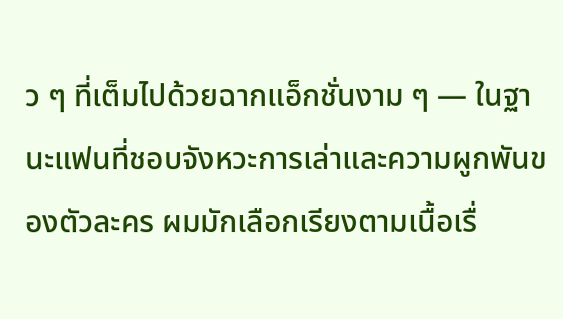ว ๆ ที่เต็มไปด้วยฉากแอ็กชั่นงาม ๆ — ในฐานะแฟนที่ชอบจังหวะการเล่าและความผูกพันของตัวละคร ผมมักเลือกเรียงตามเนื้อเรื่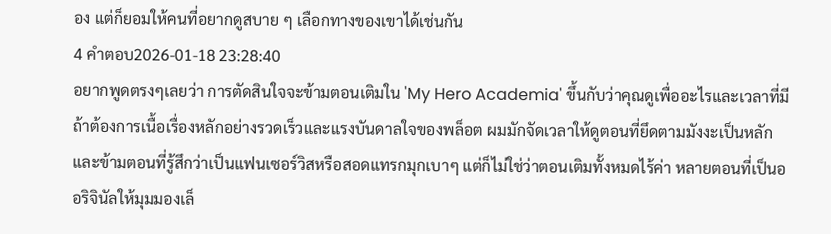อง แต่ก็ยอมให้คนที่อยากดูสบาย ๆ เลือกทางของเขาได้เช่นกัน
4 คำตอบ2026-01-18 23:28:40
อยากพูดตรงๆเลยว่า การตัดสินใจจะข้ามตอนเติมใน 'My Hero Academia' ขึ้นกับว่าคุณดูเพื่ออะไรและเวลาที่มี
ถ้าต้องการเนื้อเรื่องหลักอย่างรวดเร็วและแรงบันดาลใจของพล็อต ผมมักจัดเวลาให้ดูตอนที่ยึดตามมังงะเป็นหลัก และข้ามตอนที่รู้สึกว่าเป็นแฟนเซอร์วิสหรือสอดแทรกมุกเบาๆ แต่ก็ไม่ใช่ว่าตอนเติมทั้งหมดไร้ค่า หลายตอนที่เป็นออริจินัลให้มุมมองเล็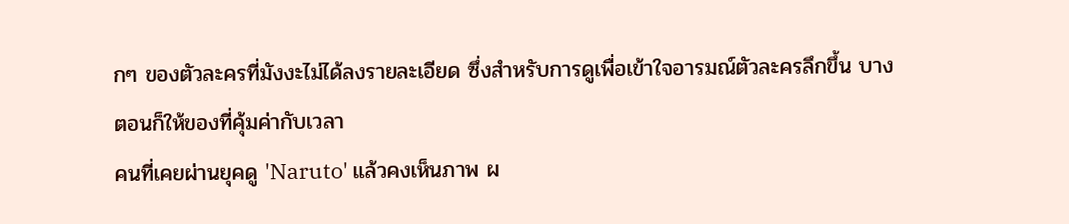กๆ ของตัวละครที่มังงะไม่ได้ลงรายละเอียด ซึ่งสำหรับการดูเพื่อเข้าใจอารมณ์ตัวละครลึกขึ้น บางตอนก็ให้ของที่คุ้มค่ากับเวลา
คนที่เคยผ่านยุคดู 'Naruto' แล้วคงเห็นภาพ ผ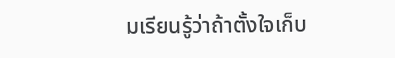มเรียนรู้ว่าถ้าตั้งใจเก็บ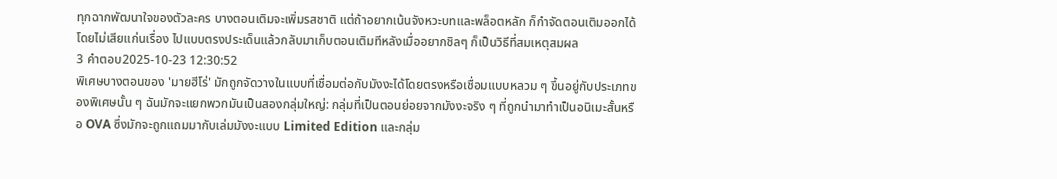ทุกฉากพัฒนาใจของตัวละคร บางตอนเติมจะเพิ่มรสชาติ แต่ถ้าอยากเน้นจังหวะบทและพล็อตหลัก ก็กำจัดตอนเติมออกได้โดยไม่เสียแก่นเรื่อง ไปแบบตรงประเด็นแล้วกลับมาเก็บตอนเติมทีหลังเมื่ออยากชิลๆ ก็เป็นวิธีที่สมเหตุสมผล
3 คำตอบ2025-10-23 12:30:52
พิเศษบางตอนของ 'มายฮีโร่' มักถูกจัดวางในแบบที่เชื่อมต่อกับมังงะได้โดยตรงหรือเชื่อมแบบหลวม ๆ ขึ้นอยู่กับประเภทของพิเศษนั้น ๆ ฉันมักจะแยกพวกมันเป็นสองกลุ่มใหญ่: กลุ่มที่เป็นตอนย่อยจากมังงะจริง ๆ ที่ถูกนำมาทำเป็นอนิเมะสั้นหรือ OVA ซึ่งมักจะถูกแถมมากับเล่มมังงะแบบ Limited Edition และกลุ่ม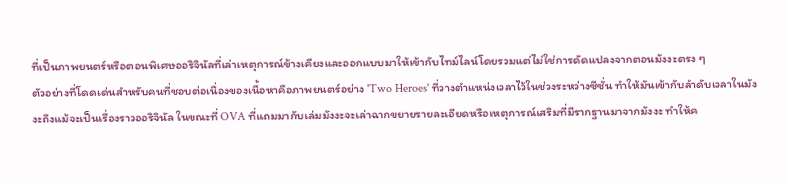ที่เป็นภาพยนตร์หรือตอนพิเศษออริจินัลที่เล่าเหตุการณ์ข้างเคียงและออกแบบมาให้เข้ากับไทม์ไลน์โดยรวมแต่ไม่ใช่การดัดแปลงจากตอนมังงะตรง ๆ
ตัวอย่างที่โดดเด่นสำหรับคนที่ชอบต่อเนื่องของเนื้อหาคือภาพยนตร์อย่าง 'Two Heroes' ที่วางตำแหน่งเวลาไว้ในช่วงระหว่างซีซั่น ทำให้มันเข้ากับลำดับเวลาในมังงะถึงแม้จะเป็นเรื่องราวออริจินัล ในขณะที่ OVA ที่แถมมากับเล่มมังงะจะเล่าฉากขยายรายละเอียดหรือเหตุการณ์เสริมที่มีรากฐานมาจากมังงะ ทำให้ค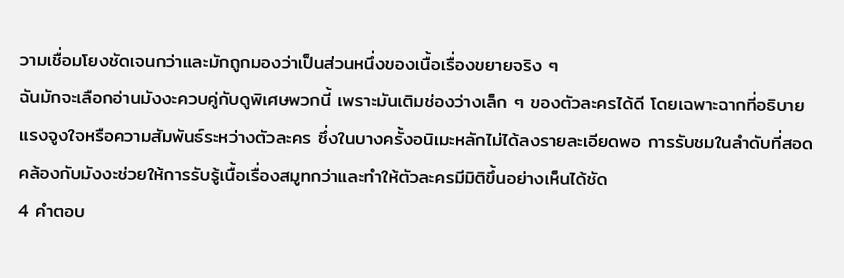วามเชื่อมโยงชัดเจนกว่าและมักถูกมองว่าเป็นส่วนหนึ่งของเนื้อเรื่องขยายจริง ๆ
ฉันมักจะเลือกอ่านมังงะควบคู่กับดูพิเศษพวกนี้ เพราะมันเติมช่องว่างเล็ก ๆ ของตัวละครได้ดี โดยเฉพาะฉากที่อธิบายแรงจูงใจหรือความสัมพันธ์ระหว่างตัวละคร ซึ่งในบางครั้งอนิเมะหลักไม่ได้ลงรายละเอียดพอ การรับชมในลำดับที่สอดคล้องกับมังงะช่วยให้การรับรู้เนื้อเรื่องสมูทกว่าและทำให้ตัวละครมีมิติขึ้นอย่างเห็นได้ชัด
4 คำตอบ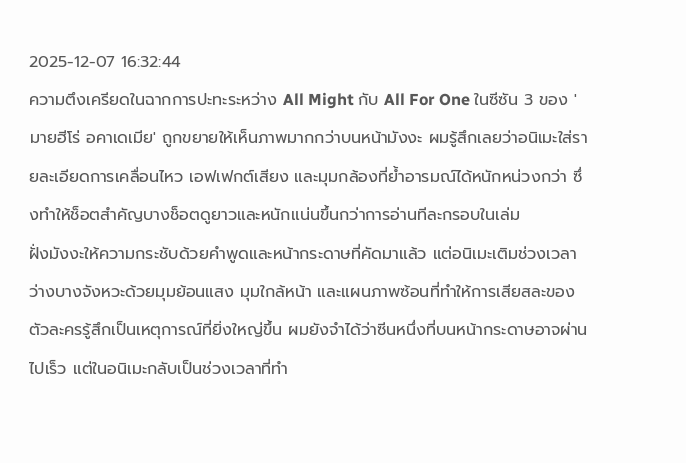2025-12-07 16:32:44
ความตึงเครียดในฉากการปะทะระหว่าง All Might กับ All For One ในซีซัน 3 ของ 'มายฮีโร่ อคาเดเมีย' ถูกขยายให้เห็นภาพมากกว่าบนหน้ามังงะ ผมรู้สึกเลยว่าอนิเมะใส่รายละเอียดการเคลื่อนไหว เอฟเฟกต์เสียง และมุมกล้องที่ย้ำอารมณ์ได้หนักหน่วงกว่า ซึ่งทำให้ช็อตสำคัญบางช็อตดูยาวและหนักแน่นขึ้นกว่าการอ่านทีละกรอบในเล่ม
ฝั่งมังงะให้ความกระชับด้วยคำพูดและหน้ากระดาษที่คัดมาแล้ว แต่อนิเมะเติมช่วงเวลาว่างบางจังหวะด้วยมุมย้อนแสง มุมใกล้หน้า และแผนภาพซ้อนที่ทำให้การเสียสละของตัวละครรู้สึกเป็นเหตุการณ์ที่ยิ่งใหญ่ขึ้น ผมยังจำได้ว่าซีนหนึ่งที่บนหน้ากระดาษอาจผ่านไปเร็ว แต่ในอนิเมะกลับเป็นช่วงเวลาที่ทำ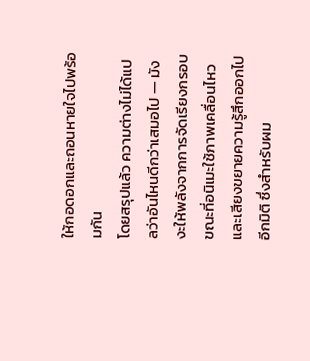ให้กอดอกและถอนหายใจไปพร้อมกัน
โดยสรุปแล้ว ความต่างไม่ได้แปลว่าอันไหนดีกว่าเสมอไป — มังงะให้พลังจากการจัดเรียงกรอบ ขณะที่อนิเมะใช้ภาพเคลื่อนไหวและเสียงขยายความรู้สึกออกไปอีกมิติ ซึ่งสำหรับผม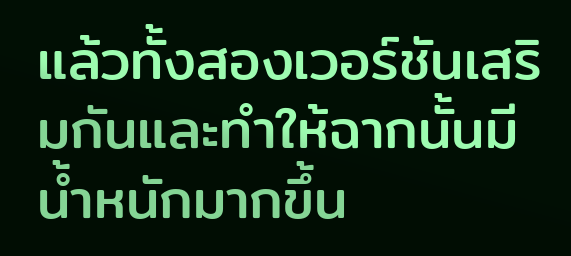แล้วทั้งสองเวอร์ชันเสริมกันและทำให้ฉากนั้นมีน้ำหนักมากขึ้น